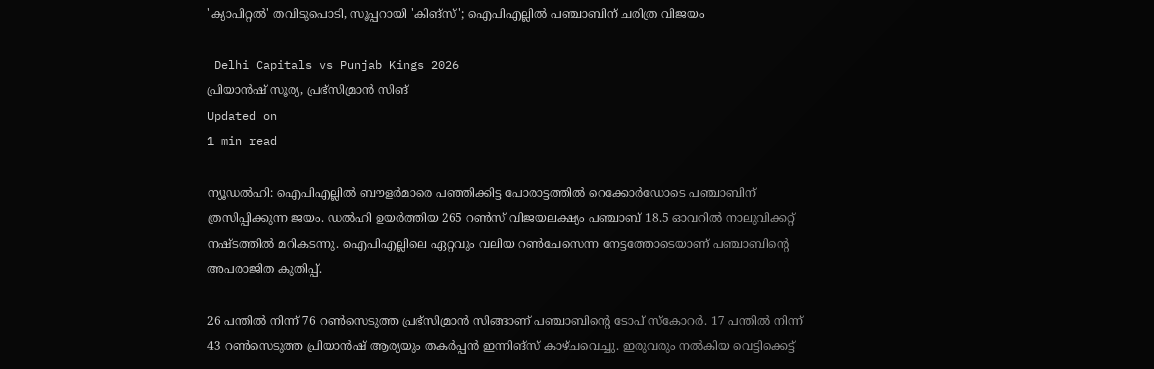'ക്യാപിറ്റല്‍' തവിടുപൊടി, സൂപ്പറായി 'കിങ്‌സ്'; ഐപിഎല്ലില്‍ പഞ്ചാബിന് ചരിത്ര വിജയം

 Delhi Capitals vs Punjab Kings 2026
പ്രിയാന്‍ഷ് സൂര്യ, പ്രഭ്സിമ്രാന്‍ സിങ്
Updated on
1 min read

ന്യൂഡല്‍ഹി: ഐപിഎല്ലില്‍ ബൗളര്‍മാരെ പഞ്ഞിക്കിട്ട പോരാട്ടത്തില്‍ റെക്കോര്‍ഡോടെ പഞ്ചാബിന് ത്രസിപ്പിക്കുന്ന ജയം. ഡല്‍ഹി ഉയര്‍ത്തിയ 265 റണ്‍സ് വിജയലക്ഷ്യം പഞ്ചാബ് 18.5 ഓവറില്‍ നാലുവിക്കറ്റ് നഷ്ടത്തില്‍ മറികടന്നു. ഐപിഎല്ലിലെ ഏറ്റവും വലിയ റണ്‍ചേസെന്ന നേട്ടത്തോടെയാണ് പഞ്ചാബിന്റെ അപരാജിത കുതിപ്പ്.

26 പന്തില്‍ നിന്ന് 76 റണ്‍സെടുത്ത പ്രഭ്സിമ്രാന്‍ സിങ്ങാണ് പഞ്ചാബിന്റെ ടോപ് സ്‌കോറര്‍. 17 പന്തില്‍ നിന്ന് 43 റണ്‍സെടുത്ത പ്രിയാന്‍ഷ് ആര്യയും തകര്‍പ്പന്‍ ഇന്നിങ്‌സ് കാഴ്ചവെച്ചു. ഇരുവരും നല്‍കിയ വെട്ടിക്കെട്ട്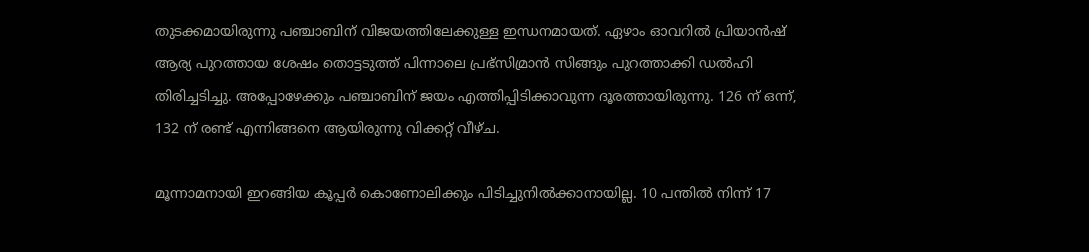തുടക്കമായിരുന്നു പഞ്ചാബിന് വിജയത്തിലേക്കുള്ള ഇന്ധനമായത്. ഏഴാം ഓവറില്‍ പ്രിയാന്‍ഷ് ആര്യ പുറത്തായ ശേഷം തൊട്ടടുത്ത് പിന്നാലെ പ്രഭ്സിമ്രാന്‍ സിങ്ങും പുറത്താക്കി ഡല്‍ഹി തിരിച്ചടിച്ചു. അപ്പോഴേക്കും പഞ്ചാബിന് ജയം എത്തിപ്പിടിക്കാവുന്ന ദൂരത്തായിരുന്നു. 126 ന് ഒന്ന്, 132 ന് രണ്ട് എന്നിങ്ങനെ ആയിരുന്നു വിക്കറ്റ് വീഴ്ച.

മൂന്നാമനായി ഇറങ്ങിയ കൂപ്പര്‍ കൊണോലിക്കും പിടിച്ചുനില്‍ക്കാനായില്ല. 10 പന്തില്‍ നിന്ന് 17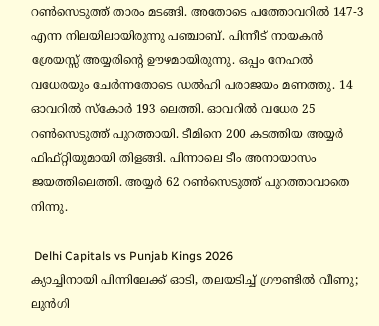റണ്‍സെടുത്ത് താരം മടങ്ങി. അതോടെ പത്തോവറില്‍ 147-3 എന്ന നിലയിലായിരുന്നു പഞ്ചാബ്. പിന്നീട് നായകന്‍ ശ്രേയസ്സ് അയ്യരിന്റെ ഊഴമായിരുന്നു. ഒപ്പം നേഹല്‍ വധേരയും ചേര്‍ന്നതോടെ ഡല്‍ഹി പരാജയം മണത്തു. 14 ഓവറില്‍ സ്‌കോര്‍ 193 ലെത്തി. ഓവറില്‍ വധേര 25 റണ്‍സെടുത്ത് പുറത്തായി. ടീമിനെ 200 കടത്തിയ അയ്യര്‍ ഫിഫ്റ്റിയുമായി തിളങ്ങി. പിന്നാലെ ടീം അനായാസം ജയത്തിലെത്തി. അയ്യര്‍ 62 റണ്‍സെടുത്ത് പുറത്താവാതെ നിന്നു.

 Delhi Capitals vs Punjab Kings 2026
ക്യാച്ചിനായി പിന്നിലേക്ക് ഓടി, തലയടിച്ച് ഗ്രൗണ്ടില്‍ വീണു; ലുന്‍ഗി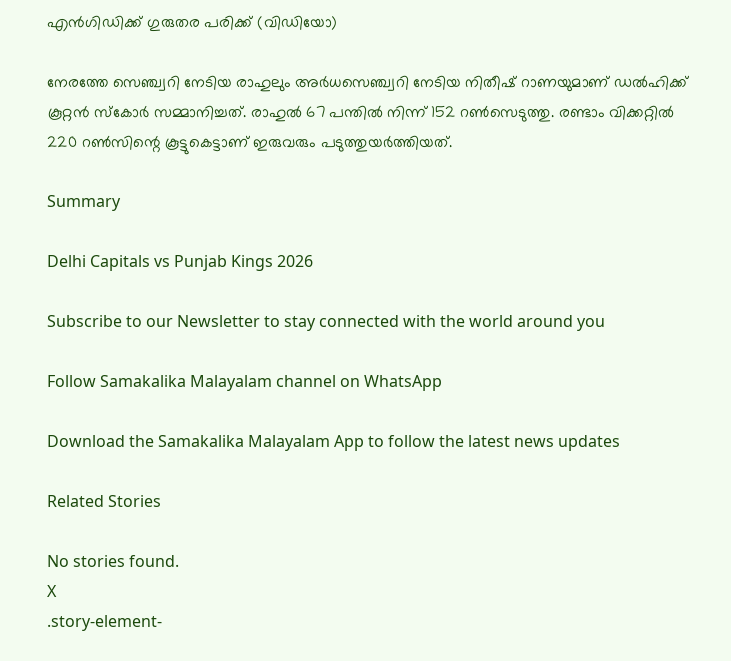എന്‍ഗിഡിക്ക് ഗുരുതര പരിക്ക് (വിഡിയോ)

നേരത്തേ സെഞ്ച്വറി നേടിയ രാഹുലും അര്‍ധസെഞ്ച്വറി നേടിയ നിതീഷ് റാണയുമാണ് ഡല്‍ഹിക്ക് കൂറ്റന്‍ സ്‌കോര്‍ സമ്മാനിച്ചത്. രാഹുല്‍ 67 പന്തില്‍ നിന്ന് 152 റണ്‍സെടുത്തു. രണ്ടാം വിക്കറ്റില്‍ 220 റണ്‍സിന്റെ കൂട്ടുകെട്ടാണ് ഇരുവരും പടുത്തുയര്‍ത്തിയത്.

Summary

Delhi Capitals vs Punjab Kings 2026

Subscribe to our Newsletter to stay connected with the world around you

Follow Samakalika Malayalam channel on WhatsApp

Download the Samakalika Malayalam App to follow the latest news updates

Related Stories

No stories found.
X
.story-element-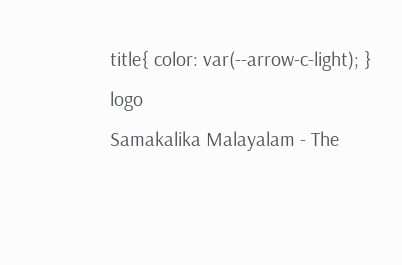title{ color: var(--arrow-c-light); }
logo
Samakalika Malayalam - The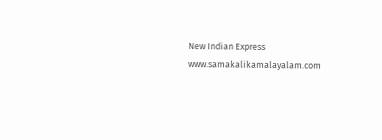New Indian Express
www.samakalikamalayalam.com